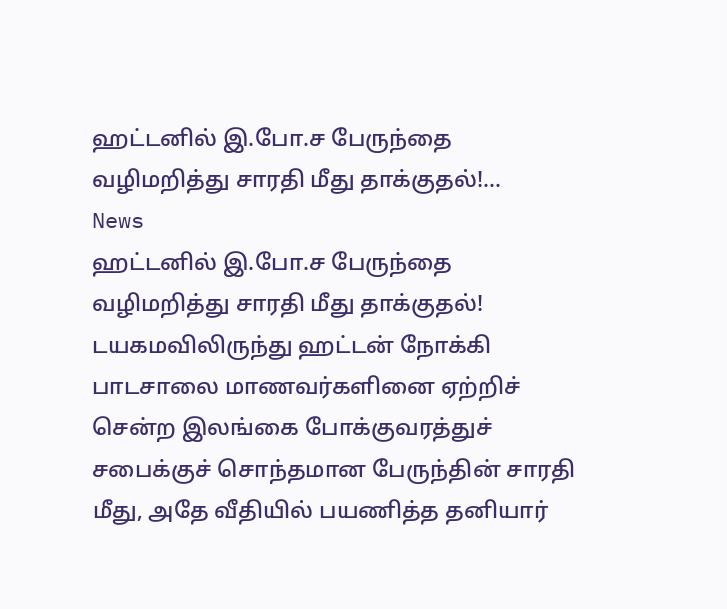ஹட்டனில் இ.போ.ச பேருந்தை வழிமறித்து சாரதி மீது தாக்குதல்!...
News
ஹட்டனில் இ.போ.ச பேருந்தை வழிமறித்து சாரதி மீது தாக்குதல்!
டயகமவிலிருந்து ஹட்டன் நோக்கி பாடசாலை மாணவர்களினை ஏற்றிச் சென்ற இலங்கை போக்குவரத்துச் சபைக்குச் சொந்தமான பேருந்தின் சாரதி மீது, அதே வீதியில் பயணித்த தனியார்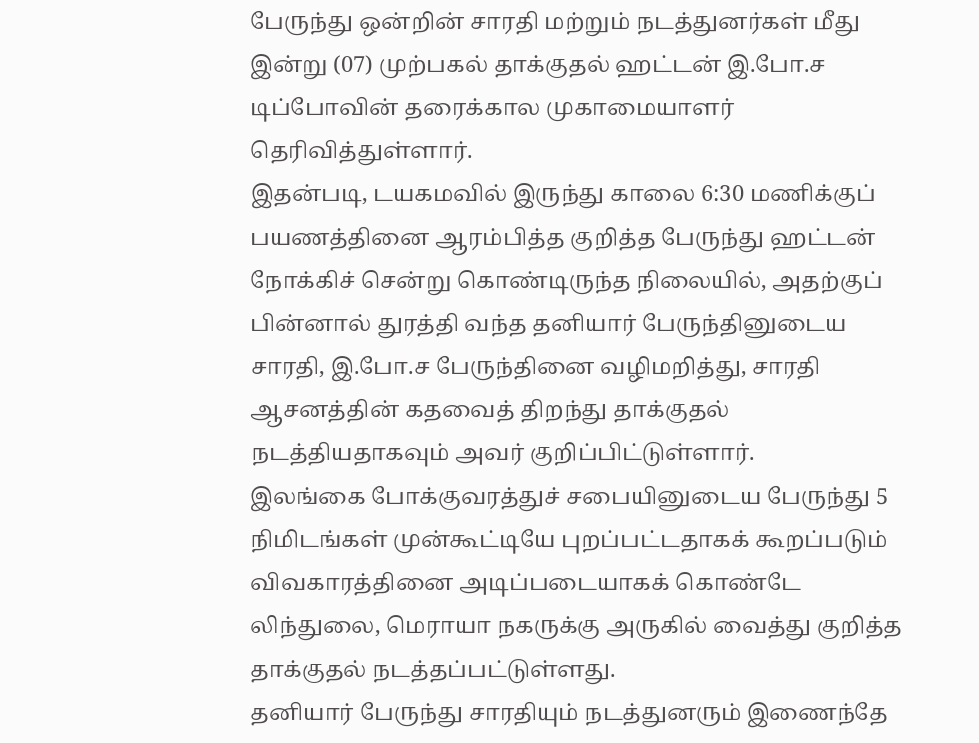பேருந்து ஒன்றின் சாரதி மற்றும் நடத்துனர்கள் மீது இன்று (07) முற்பகல் தாக்குதல் ஹட்டன் இ.போ.ச டிப்போவின் தரைக்கால முகாமையாளர் தெரிவித்துள்ளார்.
இதன்படி, டயகமவில் இருந்து காலை 6:30 மணிக்குப் பயணத்தினை ஆரம்பித்த குறித்த பேருந்து ஹட்டன் நோக்கிச் சென்று கொண்டிருந்த நிலையில், அதற்குப் பின்னால் துரத்தி வந்த தனியார் பேருந்தினுடைய சாரதி, இ.போ.ச பேருந்தினை வழிமறித்து, சாரதி ஆசனத்தின் கதவைத் திறந்து தாக்குதல் நடத்தியதாகவும் அவர் குறிப்பிட்டுள்ளார்.
இலங்கை போக்குவரத்துச் சபையினுடைய பேருந்து 5 நிமிடங்கள் முன்கூட்டியே புறப்பட்டதாகக் கூறப்படும் விவகாரத்தினை அடிப்படையாகக் கொண்டே லிந்துலை, மெராயா நகருக்கு அருகில் வைத்து குறித்த தாக்குதல் நடத்தப்பட்டுள்ளது.
தனியார் பேருந்து சாரதியும் நடத்துனரும் இணைந்தே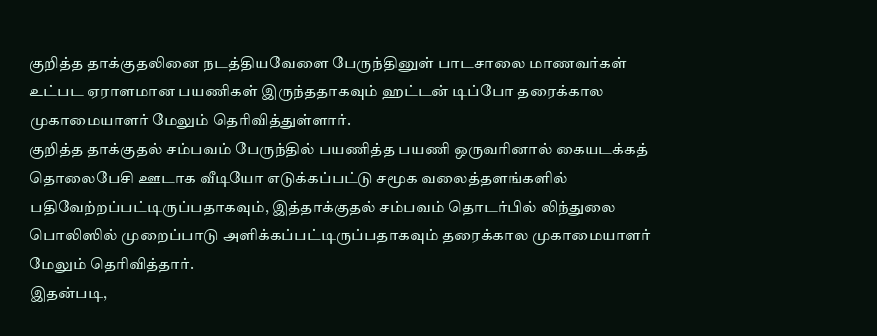குறித்த தாக்குதலினை நடத்தியவேளை பேருந்தினுள் பாடசாலை மாணவர்கள் உட்பட ஏராளமான பயணிகள் இருந்ததாகவும் ஹட்டன் டிப்போ தரைக்கால முகாமையாளர் மேலும் தெரிவித்துள்ளார்.
குறித்த தாக்குதல் சம்பவம் பேருந்தில் பயணித்த பயணி ஒருவரினால் கையடக்கத் தொலைபேசி ஊடாக வீடியோ எடுக்கப்பட்டு சமூக வலைத்தளங்களில் பதிவேற்றப்பட்டிருப்பதாகவும், இத்தாக்குதல் சம்பவம் தொடர்பில் லிந்துலை பொலிஸில் முறைப்பாடு அளிக்கப்பட்டிருப்பதாகவும் தரைக்கால முகாமையாளர் மேலும் தெரிவித்தார்.
இதன்படி,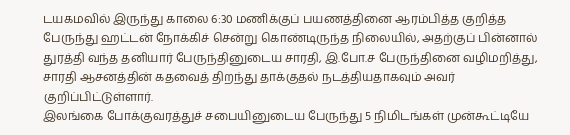டயகமவில் இருந்து காலை 6:30 மணிக்குப் பயணத்தினை ஆரம்பித்த குறித்த பேருந்து ஹட்டன் நோக்கிச் சென்று கொண்டிருந்த நிலையில், அதற்குப் பின்னால் துரத்தி வந்த தனியார் பேருந்தினுடைய சாரதி, இ.போ.ச பேருந்தினை வழிமறித்து, சாரதி ஆசனத்தின் கதவைத் திறந்து தாக்குதல் நடத்தியதாகவும் அவர் குறிப்பிட்டுள்ளார்.
இலங்கை போக்குவரத்துச் சபையினுடைய பேருந்து 5 நிமிடங்கள் முன்கூட்டியே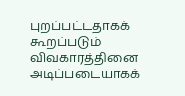புறப்பட்டதாகக் கூறப்படும் விவகாரத்தினை அடிப்படையாகக்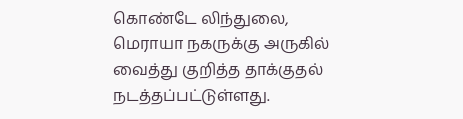கொண்டே லிந்துலை, மெராயா நகருக்கு அருகில் வைத்து குறித்த தாக்குதல் நடத்தப்பட்டுள்ளது.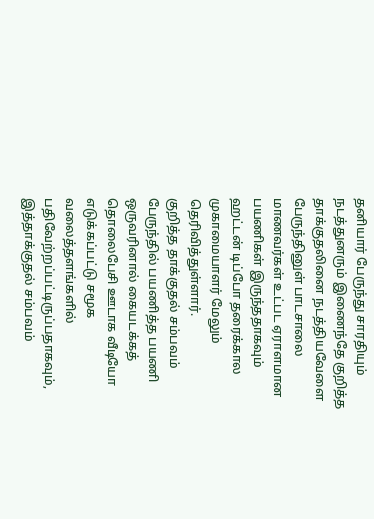தனியார் பேருந்து சாரதியும் நடத்துனரும் இணைந்தே குறித்த தாக்குதலினை நடத்தியவேளை பேருந்தினுள் பாடசாலை மாணவர்கள் உட்பட ஏராளமான பயணிகள் இருந்ததாகவும் ஹட்டன் டிப்போ தரைக்கால முகாமையாளர் மேலும் தெரிவித்துள்ளார்.
குறித்த தாக்குதல் சம்பவம் பேருந்தில் பயணித்த பயணி ஒருவரினால் கையடக்கத் தொலைபேசி ஊடாக வீடியோ எடுக்கப்பட்டு சமூக வலைத்தளங்களில் பதிவேற்றப்பட்டிருப்பதாகவும், இத்தாக்குதல் சம்பவம்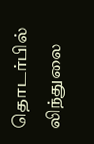தொடர்பில் லிந்துலை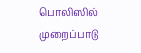பொலிஸில் முறைப்பாடு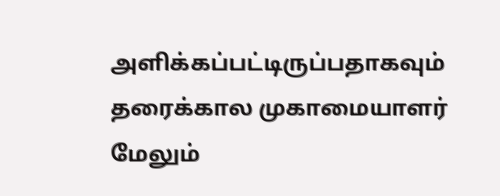அளிக்கப்பட்டிருப்பதாகவும் தரைக்கால முகாமையாளர் மேலும்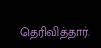தெரிவித்தார்.